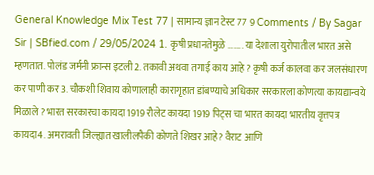General Knowledge Mix Test 77 | सामान्य ज्ञान टेस्ट 77 9 Comments / By Sagar Sir | SBfied.com / 29/05/2024 1. कृषी प्रधानतेमुळे …….. या देशाला युरोपातील भारत असे म्हणतात. पोलंड जर्मनी फ्रान्स इटली2. तकावी अथवा तगाई काय आहे ? कृषी कर्ज कालवा कर जलसंधारण कर पाणी कर3. चौकशी शिवाय कोणालाही कारागृहात डांबण्याचे अधिकार सरकारला कोणत्या कायद्यान्वये मिळाले ? भारत सरकारचा कायदा 1919 रौलेट कायदा 1919 पिट्स चा भारत कायदा भारतीय वृत्तपत्र कायदा4. अमरावती जिल्ह्यात खालीलपैकी कोणते शिखर आहे? वैराट आणि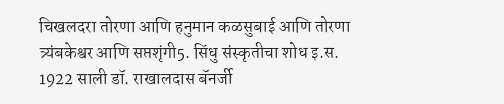चिखलदरा तोरणा आणि हनुमान कळसुबाई आणि तोरणा त्र्यंबकेश्वर आणि सप्तशृंगी5. सिंधु संस्कृतीचा शोध इ.स. 1922 साली डॉ. राखालदास बॅनर्जी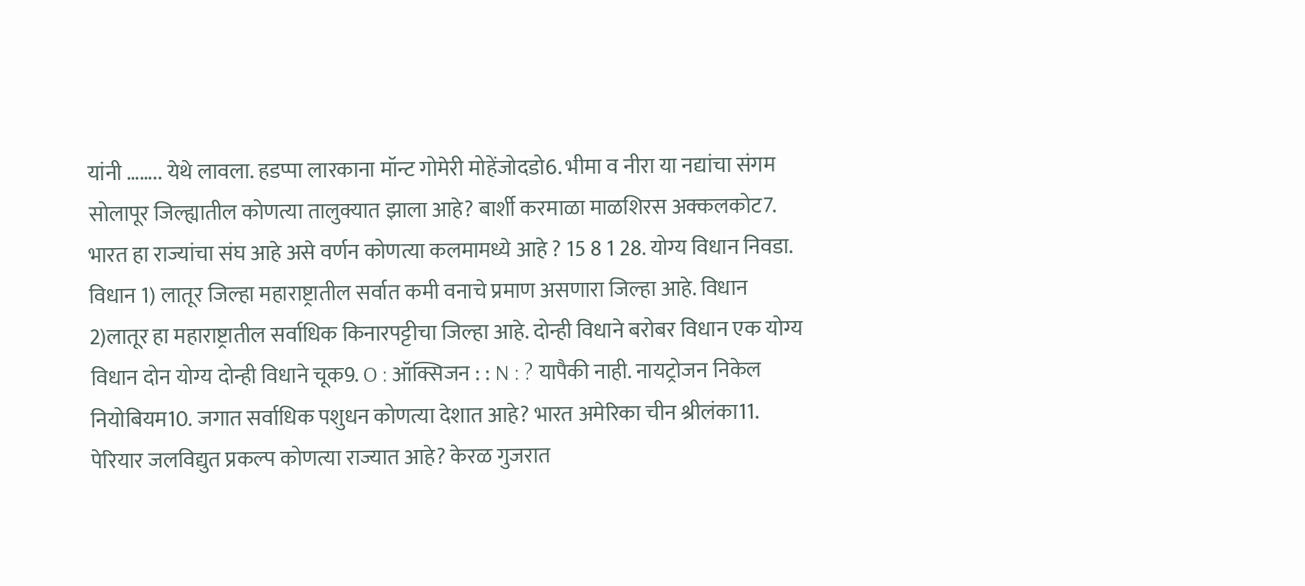यांनी …….. येथे लावला. हडप्पा लारकाना मॉन्ट गोमेरी मोहेंजोदडो6. भीमा व नीरा या नद्यांचा संगम सोलापूर जिल्ह्यातील कोणत्या तालुक्यात झाला आहे? बार्शी करमाळा माळशिरस अक्कलकोट7. भारत हा राज्यांचा संघ आहे असे वर्णन कोणत्या कलमामध्ये आहे ? 15 8 1 28. योग्य विधान निवडा. विधान 1) लातूर जिल्हा महाराष्ट्रातील सर्वात कमी वनाचे प्रमाण असणारा जिल्हा आहे. विधान 2)लातूर हा महाराष्ट्रातील सर्वाधिक किनारपट्टीचा जिल्हा आहे. दोन्ही विधाने बरोबर विधान एक योग्य विधान दोन योग्य दोन्ही विधाने चूक9. O : ऑक्सिजन : : N : ? यापैकी नाही. नायट्रोजन निकेल नियोबियम10. जगात सर्वाधिक पशुधन कोणत्या देशात आहे? भारत अमेरिका चीन श्रीलंका11. पेरियार जलविद्युत प्रकल्प कोणत्या राज्यात आहे? केरळ गुजरात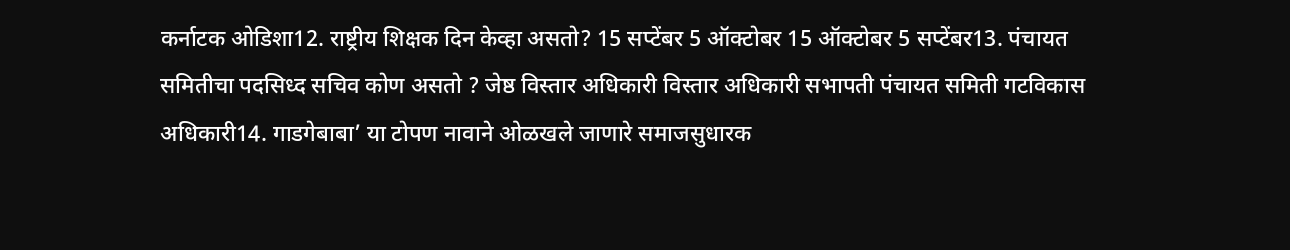कर्नाटक ओडिशा12. राष्ट्रीय शिक्षक दिन केव्हा असतो? 15 सप्टेंबर 5 ऑक्टोबर 15 ऑक्टोबर 5 सप्टेंबर13. पंचायत समितीचा पदसिध्द सचिव कोण असतो ? जेष्ठ विस्तार अधिकारी विस्तार अधिकारी सभापती पंचायत समिती गटविकास अधिकारी14. गाडगेबाबा’ या टोपण नावाने ओळखले जाणारे समाजसुधारक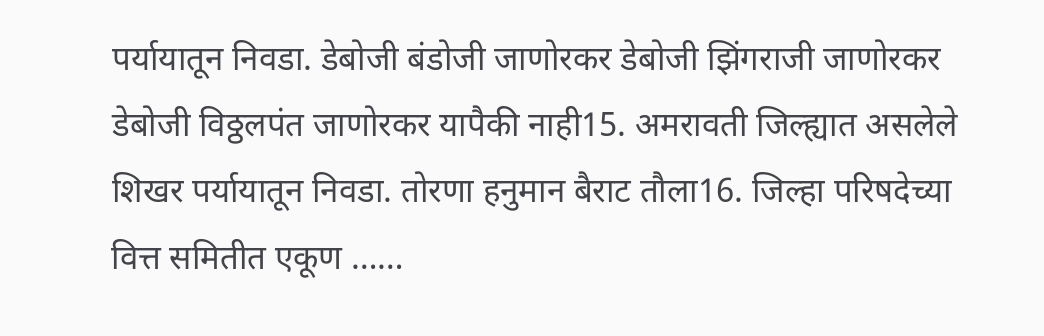पर्यायातून निवडा. डेबोजी बंडोजी जाणोरकर डेबोजी झिंगराजी जाणोरकर डेबोजी विठ्ठलपंत जाणोरकर यापैकी नाही15. अमरावती जिल्ह्यात असलेले शिखर पर्यायातून निवडा. तोरणा हनुमान बैराट तौला16. जिल्हा परिषदेच्या वित्त समितीत एकूण ……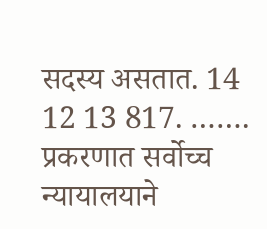सदस्य असतात. 14 12 13 817. ……. प्रकरणात सर्वोच्च न्यायालयाने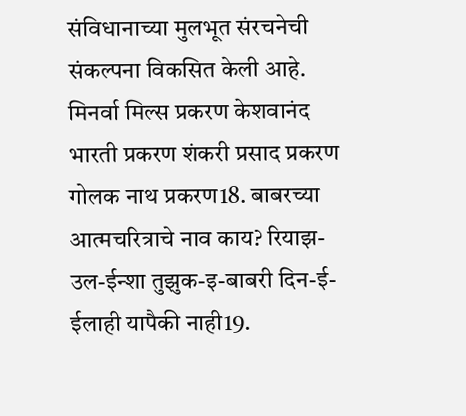संविधानाच्या मुलभूत संरचनेची संकल्पना विकसित केली आहे. मिनर्वा मिल्स प्रकरण केशवानंद भारती प्रकरण शंकरी प्रसाद प्रकरण गोलक नाथ प्रकरण18. बाबरच्या आत्मचरित्राचे नाव काय? रियाझ-उल-ईन्शा तुझुक-इ-बाबरी दिन-ई-ईलाही यापैकी नाही19.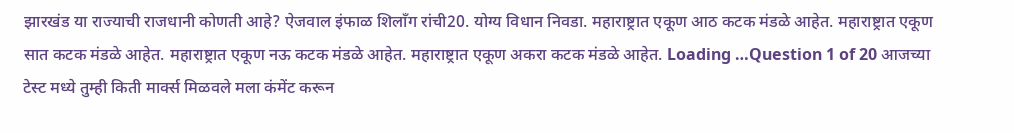झारखंड या राज्याची राजधानी कोणती आहे? ऐजवाल इंफाळ शिलाँग रांची20. योग्य विधान निवडा. महाराष्ट्रात एकूण आठ कटक मंडळे आहेत. महाराष्ट्रात एकूण सात कटक मंडळे आहेत. महाराष्ट्रात एकूण नऊ कटक मंडळे आहेत. महाराष्ट्रात एकूण अकरा कटक मंडळे आहेत. Loading …Question 1 of 20 आजच्या टेस्ट मध्ये तुम्ही किती मार्क्स मिळवले मला कंमेंट करून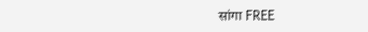सांगा FREE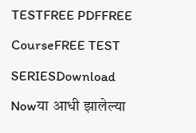TESTFREE PDFFREE CourseFREE TEST SERIESDownload Nowया आधी झालेल्या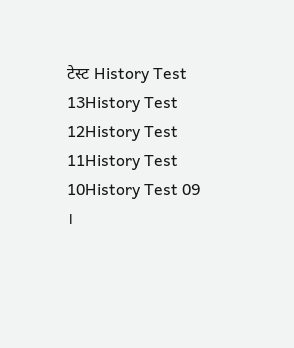टेस्ट History Test 13History Test 12History Test 11History Test 10History Test 09 ।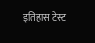इतिहास टेस्ट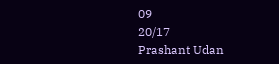09
20/17
Prashant Udan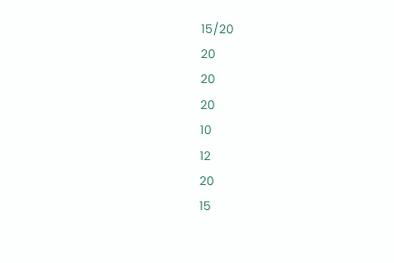15/20
20
20
20
10
12
20
15